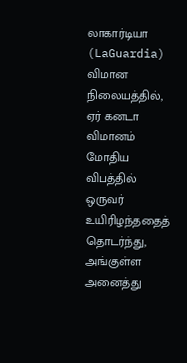லாகார்டியா (LaGuardia) விமான நிலையத்தில், ஏர் கனடா விமானம் மோதிய விபத்தில் ஒருவர் உயிரிழந்ததைத் தொடர்ந்து, அங்குள்ள அனைத்து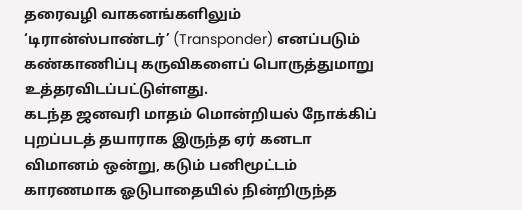தரைவழி வாகனங்களிலும் ‘டிரான்ஸ்பாண்டர்’ (Transponder) எனப்படும் கண்காணிப்பு கருவிகளைப் பொருத்துமாறு உத்தரவிடப்பட்டுள்ளது.
கடந்த ஜனவரி மாதம் மொன்றியல் நோக்கிப் புறப்படத் தயாராக இருந்த ஏர் கனடா விமானம் ஒன்று, கடும் பனிமூட்டம் காரணமாக ஓடுபாதையில் நின்றிருந்த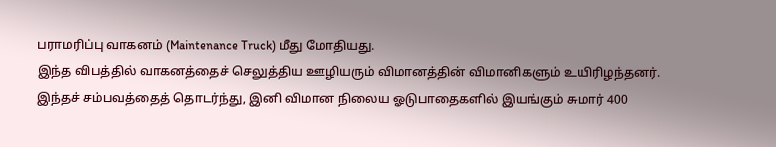பராமரிப்பு வாகனம் (Maintenance Truck) மீது மோதியது.
இந்த விபத்தில் வாகனத்தைச் செலுத்திய ஊழியரும் விமானத்தின் விமானிகளும் உயிரிழந்தனர்.
இந்தச் சம்பவத்தைத் தொடர்ந்து, இனி விமான நிலைய ஓடுபாதைகளில் இயங்கும் சுமார் 400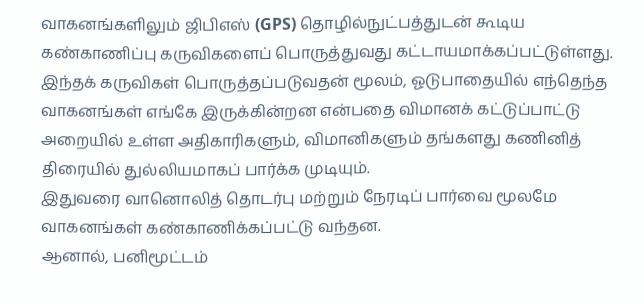வாகனங்களிலும் ஜிபிஎஸ் (GPS) தொழில்நுட்பத்துடன் கூடிய கண்காணிப்பு கருவிகளைப் பொருத்துவது கட்டாயமாக்கப்பட்டுள்ளது.
இந்தக் கருவிகள் பொருத்தப்படுவதன் மூலம், ஓடுபாதையில் எந்தெந்த வாகனங்கள் எங்கே இருக்கின்றன என்பதை விமானக் கட்டுப்பாட்டு அறையில் உள்ள அதிகாரிகளும், விமானிகளும் தங்களது கணினித் திரையில் துல்லியமாகப் பார்க்க முடியும்.
இதுவரை வானொலித் தொடர்பு மற்றும் நேரடிப் பார்வை மூலமே வாகனங்கள் கண்காணிக்கப்பட்டு வந்தன.
ஆனால், பனிமூட்டம்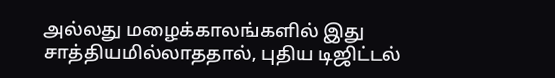அல்லது மழைக்காலங்களில் இது சாத்தியமில்லாததால், புதிய டிஜிட்டல்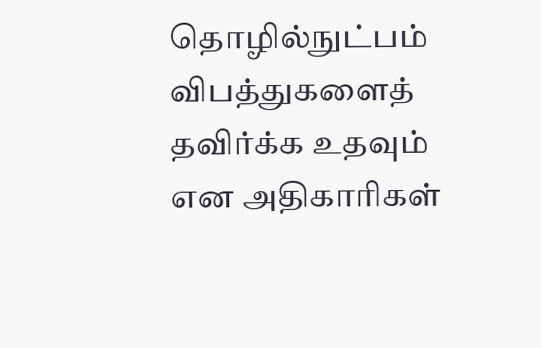தொழில்நுட்பம் விபத்துகளைத் தவிர்க்க உதவும் என அதிகாரிகள்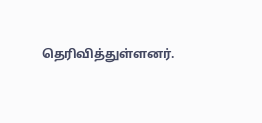தெரிவித்துள்ளனர்.